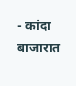- कांदा बाजारात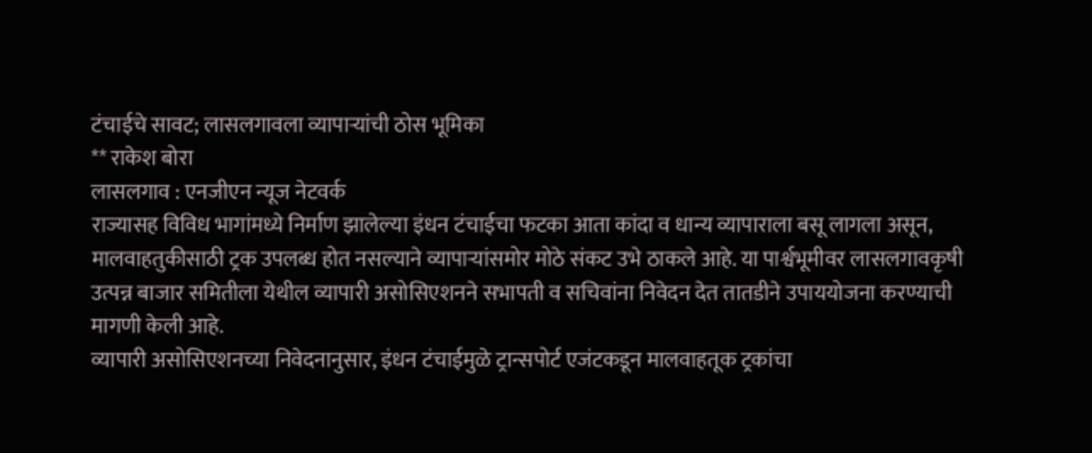टंचाईचे सावट; लासलगावला व्यापाऱ्यांची ठोस भूमिका
** राकेश बोरा
लासलगाव : एनजीएन न्यूज नेटवर्क
राज्यासह विविध भागांमध्ये निर्माण झालेल्या इंधन टंचाईचा फटका आता कांदा व धान्य व्यापाराला बसू लागला असून, मालवाहतुकीसाठी ट्रक उपलब्ध होत नसल्याने व्यापाऱ्यांसमोर मोठे संकट उभे ठाकले आहे. या पार्श्वभूमीवर लासलगावकृषी उत्पन्न बाजार समितीला येथील व्यापारी असोसिएशनने सभापती व सचिवांना निवेदन देत तातडीने उपाययोजना करण्याची मागणी केली आहे.
व्यापारी असोसिएशनच्या निवेदनानुसार, इंधन टंचाईमुळे ट्रान्सपोर्ट एजंटकडून मालवाहतूक ट्रकांचा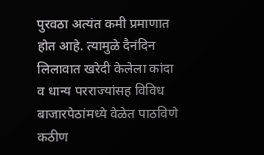पुरवठा अत्यंत कमी प्रमाणात होत आहे. त्यामुळे दैनंदिन लिलावात खरेदी केलेला कांदा व धान्य परराज्यांसह विविध बाजारपेठांमध्ये वेळेत पाठविणे कठीण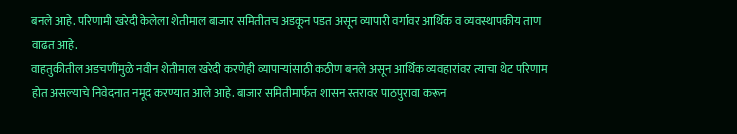बनले आहे. परिणामी खरेदी केलेला शेतीमाल बाजार समितीतच अडकून पडत असून व्यापारी वर्गावर आर्थिक व व्यवस्थापकीय ताण वाढत आहे.
वाहतुकीतील अडचणींमुळे नवीन शेतीमाल खरेदी करणेही व्यापाऱ्यांसाठी कठीण बनले असून आर्थिक व्यवहारांवर त्याचा थेट परिणाम होत असल्याचे निवेदनात नमूद करण्यात आले आहे. बाजार समितीमार्फत शासन स्तरावर पाठपुरावा करून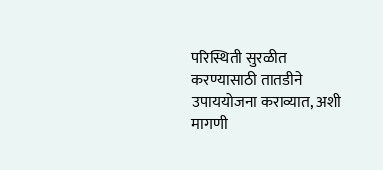परिस्थिती सुरळीत करण्यासाठी तातडीने उपाययोजना कराव्यात, अशी मागणी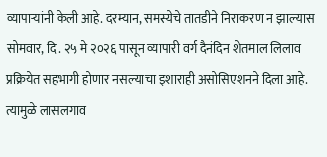व्यापाऱ्यांनी केली आहे. दरम्यान, समस्येचे तातडीने निराकरण न झाल्यास सोमवार, दि. २५ मे २०२६ पासून व्यापारी वर्ग दैनंदिन शेतमाल लिलाव प्रक्रियेत सहभागी होणार नसल्याचा इशाराही असोसिएशनने दिला आहे. त्यामुळे लासलगाव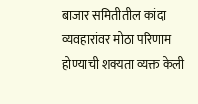बाजार समितीतील कांदा व्यवहारांवर मोठा परिणाम होण्याची शक्यता व्यक्त केली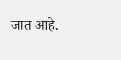जात आहे.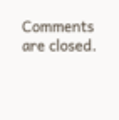Comments are closed.